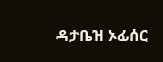ዳታቤዝ ኦፊሰር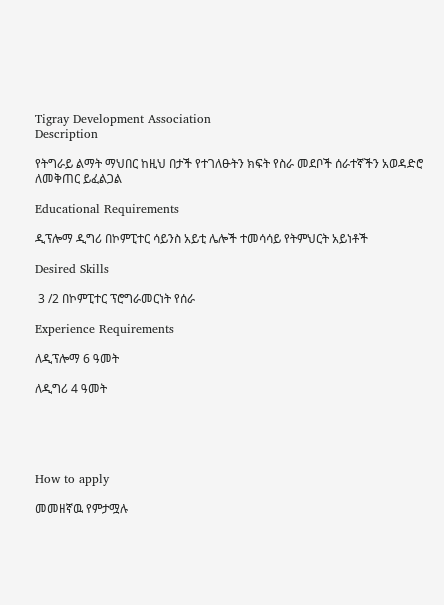Tigray Development Association
Description

የትግራይ ልማት ማህበር ከዚህ በታች የተገለፁትን ክፍት የስራ መደቦች ሰራተኛችን አወዳድሮ ለመቅጠር ይፈልጋል

Educational Requirements

ዲፕሎማ ዲግሪ በኮምፒተር ሳይንስ አይቲ ሌሎች ተመሳሳይ የትምህርት አይነቶች

Desired Skills

 3 /2 በኮምፒተር ፕሮግራመርነት የሰራ

Experience Requirements

ለዲፕሎማ 6 ዓመት

ለዲግሪ 4 ዓመት





How to apply

መመዘኛዉ የምታሟሉ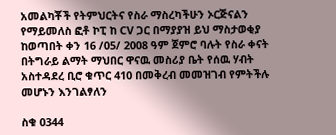አመልካቾች የትምህርትና የስራ ማስረካችሁን ኦርጅናልን የማይመለስ ፎቶ ኮፒ ከ CV ጋር በማያያዝ ይህ ማስታወቂያ ከወጣበት ቀን 16 /05/ 2008 ዓም ጀምሮ ባሉት የስራ ቀናት በትግራይ ልማት ማህበር ዋናዉ መስሪያ ቤት የሰዉ ሃብት አስተዳደረ ቢሮ ቁጥር 410 በመቅረብ መመዝገብ የምትችሉ መሆኑን እንገልፃለን

ስቁ 0344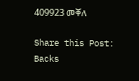409923 መቐለ

Share this Post:
Backs